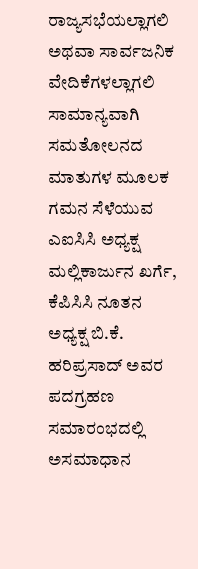ರಾಜ್ಯಸಭೆಯಲ್ಲಾಗಲಿ ಅಥವಾ ಸಾರ್ವಜನಿಕ ವೇದಿಕೆಗಳಲ್ಲಾಗಲಿ ಸಾಮಾನ್ಯವಾಗಿ ಸಮತೋಲನದ ಮಾತುಗಳ ಮೂಲಕ ಗಮನ ಸೆಳೆಯುವ ಎಐಸಿಸಿ ಅಧ್ಯಕ್ಷ ಮಲ್ಲಿಕಾರ್ಜುನ ಖರ್ಗೆ, ಕೆಪಿಸಿಸಿ ನೂತನ ಅಧ್ಯಕ್ಷ ಬಿ.ಕೆ. ಹರಿಪ್ರಸಾದ್ ಅವರ ಪದಗ್ರಹಣ ಸಮಾರಂಭದಲ್ಲಿ ಅಸಮಾಧಾನ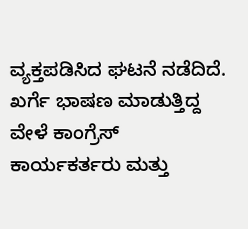ವ್ಯಕ್ತಪಡಿಸಿದ ಘಟನೆ ನಡೆದಿದೆ.
ಖರ್ಗೆ ಭಾಷಣ ಮಾಡುತ್ತಿದ್ದ ವೇಳೆ ಕಾಂಗ್ರೆಸ್ ಕಾರ್ಯಕರ್ತರು ಮತ್ತು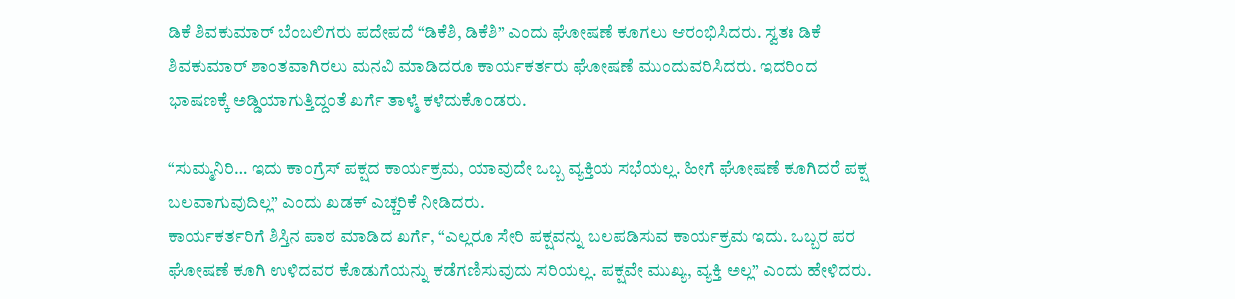ಡಿಕೆ ಶಿವಕುಮಾರ್ ಬೆಂಬಲಿಗರು ಪದೇಪದೆ “ಡಿಕೆಶಿ, ಡಿಕೆಶಿ” ಎಂದು ಘೋಷಣೆ ಕೂಗಲು ಆರಂಭಿಸಿದರು. ಸ್ವತಃ ಡಿಕೆ ಶಿವಕುಮಾರ್ ಶಾಂತವಾಗಿರಲು ಮನವಿ ಮಾಡಿದರೂ ಕಾರ್ಯಕರ್ತರು ಘೋಷಣೆ ಮುಂದುವರಿಸಿದರು. ಇದರಿಂದ ಭಾಷಣಕ್ಕೆ ಅಡ್ಡಿಯಾಗುತ್ತಿದ್ದಂತೆ ಖರ್ಗೆ ತಾಳ್ಮೆ ಕಳೆದುಕೊಂಡರು.

“ಸುಮ್ಮನಿರಿ… ಇದು ಕಾಂಗ್ರೆಸ್ ಪಕ್ಷದ ಕಾರ್ಯಕ್ರಮ, ಯಾವುದೇ ಒಬ್ಬ ವ್ಯಕ್ತಿಯ ಸಭೆಯಲ್ಲ. ಹೀಗೆ ಘೋಷಣೆ ಕೂಗಿದರೆ ಪಕ್ಷ ಬಲವಾಗುವುದಿಲ್ಲ” ಎಂದು ಖಡಕ್ ಎಚ್ಚರಿಕೆ ನೀಡಿದರು.
ಕಾರ್ಯಕರ್ತರಿಗೆ ಶಿಸ್ತಿನ ಪಾಠ ಮಾಡಿದ ಖರ್ಗೆ, “ಎಲ್ಲರೂ ಸೇರಿ ಪಕ್ಷವನ್ನು ಬಲಪಡಿಸುವ ಕಾರ್ಯಕ್ರಮ ಇದು. ಒಬ್ಬರ ಪರ ಘೋಷಣೆ ಕೂಗಿ ಉಳಿದವರ ಕೊಡುಗೆಯನ್ನು ಕಡೆಗಣಿಸುವುದು ಸರಿಯಲ್ಲ. ಪಕ್ಷವೇ ಮುಖ್ಯ, ವ್ಯಕ್ತಿ ಅಲ್ಲ” ಎಂದು ಹೇಳಿದರು.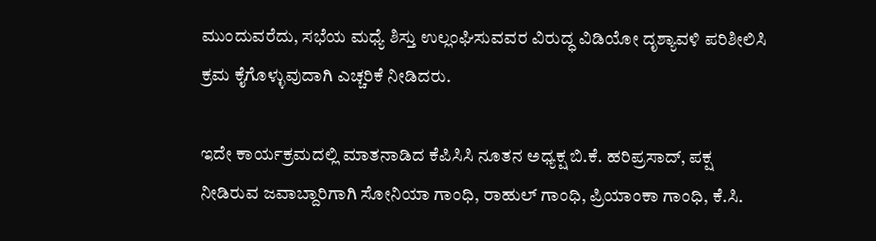ಮುಂದುವರೆದು, ಸಭೆಯ ಮಧ್ಯೆ ಶಿಸ್ತು ಉಲ್ಲಂಘಿಸುವವರ ವಿರುದ್ಧ ವಿಡಿಯೋ ದೃಶ್ಯಾವಳಿ ಪರಿಶೀಲಿಸಿ ಕ್ರಮ ಕೈಗೊಳ್ಳುವುದಾಗಿ ಎಚ್ಚರಿಕೆ ನೀಡಿದರು.

ಇದೇ ಕಾರ್ಯಕ್ರಮದಲ್ಲಿ ಮಾತನಾಡಿದ ಕೆಪಿಸಿಸಿ ನೂತನ ಅಧ್ಯಕ್ಷ ಬಿ.ಕೆ. ಹರಿಪ್ರಸಾದ್, ಪಕ್ಷ ನೀಡಿರುವ ಜವಾಬ್ದಾರಿಗಾಗಿ ಸೋನಿಯಾ ಗಾಂಧಿ, ರಾಹುಲ್ ಗಾಂಧಿ, ಪ್ರಿಯಾಂಕಾ ಗಾಂಧಿ, ಕೆ.ಸಿ.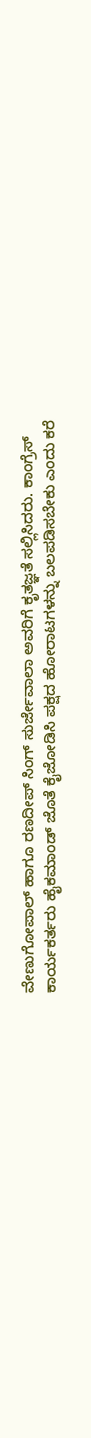ವೇಣುಗೋಪಾಲ್ ಹಾಗೂ ರಣದೀಪ್ ಸಿಂಗ್ ಸುರ್ಜೇವಾಲಾ ಅವರಿಗೆ ಕೃತಜ್ಞತೆ ಸಲ್ಲಿಸಿದರು. ಕಾಂಗ್ರೆಸ್ ಕಾರ್ಯಕರ್ತರು ಹೈಕಮಾಂಡ್ ಜೊತೆ ಕೈಜೋಡಿಸಿ ಪಕ್ಷದ ಹೋರಾಟಗಳನ್ನು ಬಲಪಡಿಸಬೇಕು ಎಂದು ಕರೆ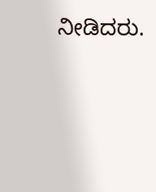ನೀಡಿದರು.